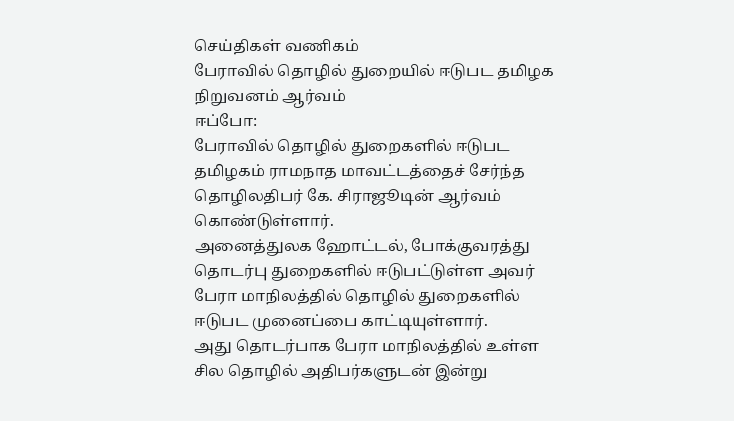செய்திகள் வணிகம்
பேராவில் தொழில் துறையில் ஈடுபட தமிழக நிறுவனம் ஆர்வம்
ஈப்போ:
பேராவில் தொழில் துறைகளில் ஈடுபட தமிழகம் ராமநாத மாவட்டத்தைச் சேர்ந்த தொழிலதிபர் கே. சிராஜூடின் ஆர்வம் கொண்டுள்ளார்.
அனைத்துலக ஹோட்டல், போக்குவரத்து தொடர்பு துறைகளில் ஈடுபட்டுள்ள அவர் பேரா மாநிலத்தில் தொழில் துறைகளில் ஈடுபட முனைப்பை காட்டியுள்ளார்.
அது தொடர்பாக பேரா மாநிலத்தில் உள்ள சில தொழில் அதிபர்களுடன் இன்று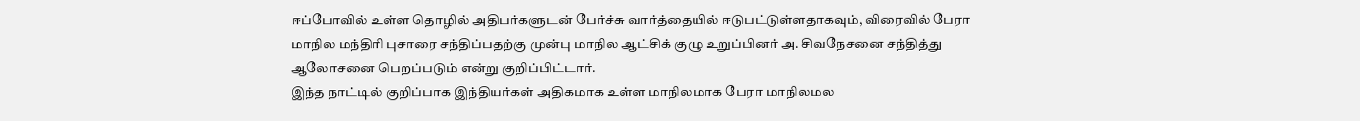ஈப்போவில் உள்ள தொழில் அதிபர்களுடன் பேர்ச்சு வார்த்தையில் ஈடுபட்டுள்ளதாகவும், விரைவில் பேரா மாநில மந்திரி புசாரை சந்திப்பதற்கு முன்பு மாநில ஆட்சிக் குழு உறுப்பினர் அ. சிவநேசனை சந்தித்து ஆலோசனை பெறப்படும் என்று குறிப்பிட்டார்.
இந்த நாட்டில் குறிப்பாக இந்தியர்கள் அதிகமாக உள்ள மாநிலமாக பேரா மாநிலமல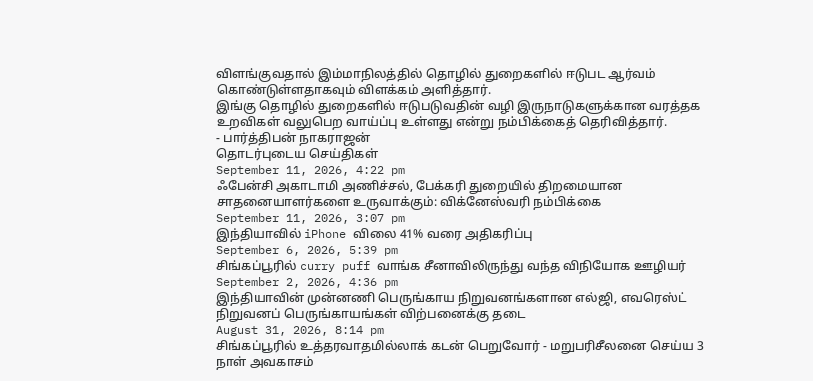விளங்குவதால் இம்மாநிலத்தில் தொழில் துறைகளில் ஈடுபட ஆர்வம் கொண்டுள்ளதாகவும் விளக்கம் அளித்தார்.
இங்கு தொழில் துறைகளில் ஈடுபடுவதின் வழி இருநாடுகளுக்கான வரத்தக உறவிகள் வலுபெற வாய்ப்பு உள்ளது என்று நம்பிக்கைத் தெரிவித்தார்.
- பார்த்திபன் நாகராஜன்
தொடர்புடைய செய்திகள்
September 11, 2026, 4:22 pm
ஃபேன்சி அகாடாமி அணிச்சல், பேக்கரி துறையில் திறமையான சாதனையாளர்களை உருவாக்கும்: விக்னேஸ்வரி நம்பிக்கை
September 11, 2026, 3:07 pm
இந்தியாவில் iPhone விலை 41% வரை அதிகரிப்பு
September 6, 2026, 5:39 pm
சிங்கப்பூரில் curry puff வாங்க சீனாவிலிருந்து வந்த விநியோக ஊழியர்
September 2, 2026, 4:36 pm
இந்தியாவின் முன்னணி பெருங்காய நிறுவனங்களான எல்ஜி, எவரெஸ்ட் நிறுவனப் பெருங்காயங்கள் விற்பனைக்கு தடை
August 31, 2026, 8:14 pm
சிங்கப்பூரில் உத்தரவாதமில்லாக் கடன் பெறுவோர் - மறுபரிசீலனை செய்ய 3 நாள் அவகாசம்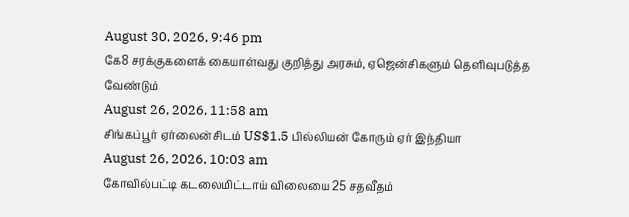August 30, 2026, 9:46 pm
கே8 சரக்குகளைக் கையாள்வது குறித்து அரசும், ஏஜென்சிகளும் தெளிவுபடுத்த வேண்டும்
August 26, 2026, 11:58 am
சிங்கப்பூர் ஏர்லைன்சிடம் US$1.5 பில்லியன் கோரும் ஏர் இந்தியா
August 26, 2026, 10:03 am
கோவில்பட்டி கடலைமிட்டாய் விலையை 25 சதவீதம்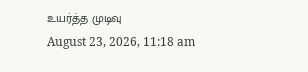உயர்த்த முடிவு
August 23, 2026, 11:18 am